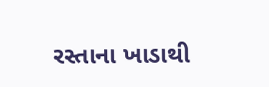રસ્તાના ખાડાથી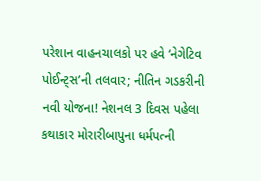પરેશાન વાહનચાલકો પર હવે ‘નેગેટિવ પોઈન્ટ્સ’ની તલવાર; નીતિન ગડકરીની નવી યોજના! નેશનલ 3 દિવસ પહેલા
કથાકાર મોરારીબાપુના ધર્મપત્ની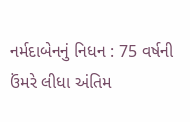નર્મદાબેનનું નિધન : 75 વર્ષની ઉંમરે લીધા અંતિમ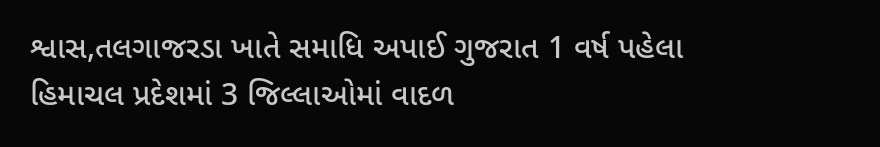શ્વાસ,તલગાજરડા ખાતે સમાધિ અપાઈ ગુજરાત 1 વર્ષ પહેલા
હિમાચલ પ્રદેશમાં 3 જિલ્લાઓમાં વાદળ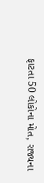ફાટતા 50 લોકોના મોત, રાજ્યના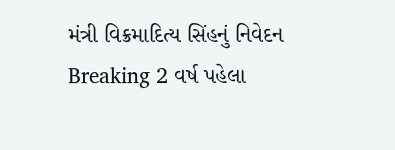મંત્રી વિક્રમાદિત્ય સિંહનું નિવેદન Breaking 2 વર્ષ પહેલા